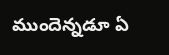ముందెన్నడూ ఏ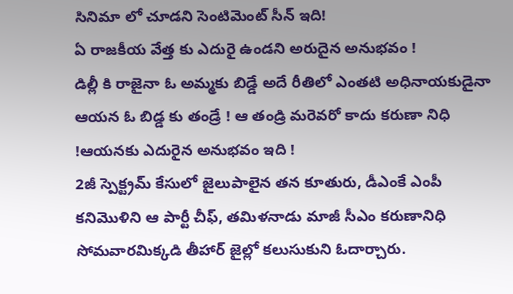సినిమా లో చూడని సెంటిమెంట్ సీన్ ఇది!
ఏ రాజకీయ వేత్త కు ఎదురై ఉండని అరుదైన అనుభవం !
డిల్లీ కి రాజైనా ఓ అమ్మకు బిడ్డే అదే రీతిలో ఎంతటి అధినాయకుడైనా ఆయన ఓ బిడ్డ కు తండ్రే ! ఆ తండ్రి మరెవరో కాదు కరుణా నిధి !ఆయనకు ఎదురైన అనుభవం ఇది !
2జీ స్పెక్ట్రమ్ కేసులో జైలుపాలైన తన కూతురు, డీఎంకే ఎంపీ కనిమొళిని ఆ పార్టీ చీఫ్, తమిళనాడు మాజీ సీఎం కరుణానిధి సోమవారమిక్కడి తీహార్ జైల్లో కలుసుకుని ఓదార్చారు.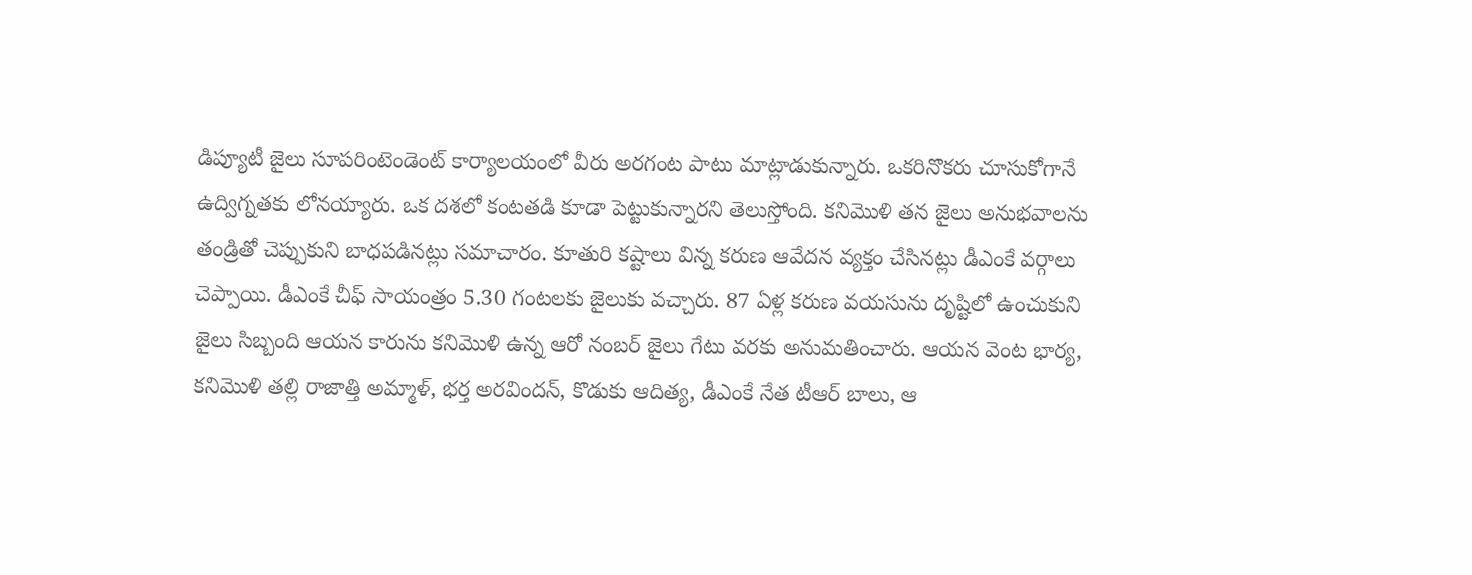డిప్యూటీ జైలు సూపరింటెండెంట్ కార్యాలయంలో వీరు అరగంట పాటు మాట్లాడుకున్నారు. ఒకరినొకరు చూసుకోగానే ఉద్విగ్నతకు లోనయ్యారు. ఒక దశలో కంటతడి కూడా పెట్టుకున్నారని తెలుస్తోంది. కనిమొళి తన జైలు అనుభవాలను తండ్రితో చెప్పుకుని బాధపడినట్లు సమాచారం. కూతురి కష్టాలు విన్న కరుణ ఆవేదన వ్యక్తం చేసినట్లు డీఎంకే వర్గాలు చెప్పాయి. డీఎంకే చీఫ్ సాయంత్రం 5.30 గంటలకు జైలుకు వచ్చారు. 87 ఏళ్ల కరుణ వయసును దృష్టిలో ఉంచుకుని జైలు సిబ్బంది ఆయన కారును కనిమొళి ఉన్న ఆరో నంబర్ జైలు గేటు వరకు అనుమతించారు. ఆయన వెంట భార్య, కనిమొళి తల్లి రాజాత్తి అమ్మాళ్, భర్త అరవిందన్, కొడుకు ఆదిత్య, డీఎంకే నేత టీఆర్ బాలు, ఆ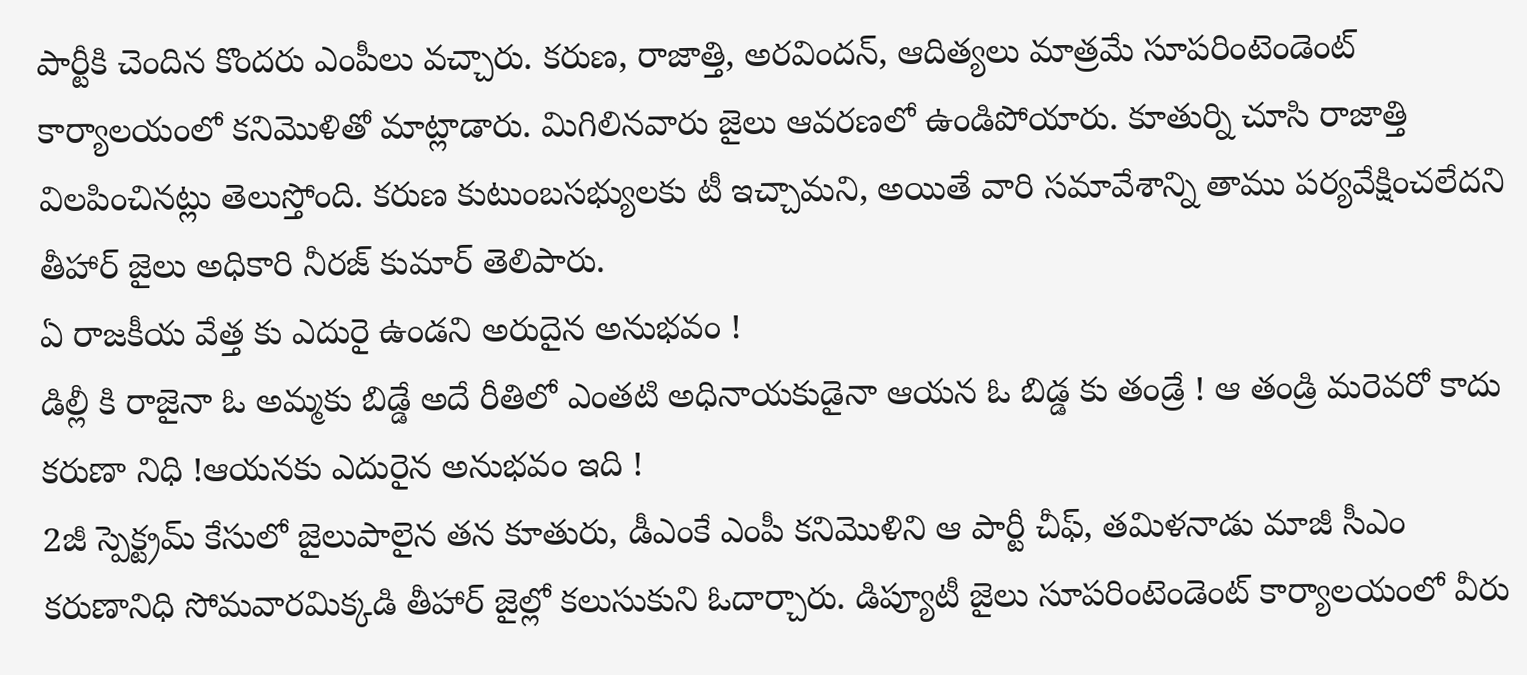పార్టీకి చెందిన కొందరు ఎంపీలు వచ్చారు. కరుణ, రాజాత్తి, అరవిందన్, ఆదిత్యలు మాత్రమే సూపరింటెండెంట్ కార్యాలయంలో కనిమొళితో మాట్లాడారు. మిగిలినవారు జైలు ఆవరణలో ఉండిపోయారు. కూతుర్ని చూసి రాజాత్తి విలపించినట్లు తెలుస్తోంది. కరుణ కుటుంబసభ్యులకు టీ ఇచ్చామని, అయితే వారి సమావేశాన్ని తాము పర్యవేక్షించలేదని తీహార్ జైలు అధికారి నీరజ్ కుమార్ తెలిపారు.
ఏ రాజకీయ వేత్త కు ఎదురై ఉండని అరుదైన అనుభవం !
డిల్లీ కి రాజైనా ఓ అమ్మకు బిడ్డే అదే రీతిలో ఎంతటి అధినాయకుడైనా ఆయన ఓ బిడ్డ కు తండ్రే ! ఆ తండ్రి మరెవరో కాదు కరుణా నిధి !ఆయనకు ఎదురైన అనుభవం ఇది !
2జీ స్పెక్ట్రమ్ కేసులో జైలుపాలైన తన కూతురు, డీఎంకే ఎంపీ కనిమొళిని ఆ పార్టీ చీఫ్, తమిళనాడు మాజీ సీఎం కరుణానిధి సోమవారమిక్కడి తీహార్ జైల్లో కలుసుకుని ఓదార్చారు. డిప్యూటీ జైలు సూపరింటెండెంట్ కార్యాలయంలో వీరు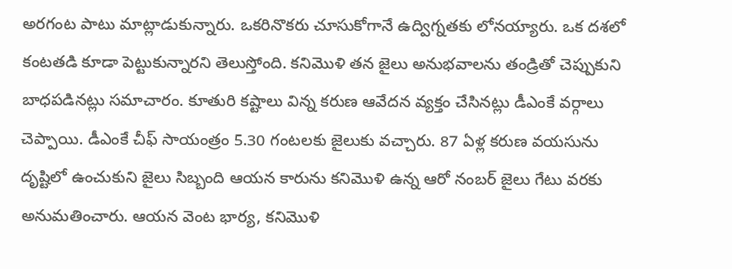అరగంట పాటు మాట్లాడుకున్నారు. ఒకరినొకరు చూసుకోగానే ఉద్విగ్నతకు లోనయ్యారు. ఒక దశలో కంటతడి కూడా పెట్టుకున్నారని తెలుస్తోంది. కనిమొళి తన జైలు అనుభవాలను తండ్రితో చెప్పుకుని బాధపడినట్లు సమాచారం. కూతురి కష్టాలు విన్న కరుణ ఆవేదన వ్యక్తం చేసినట్లు డీఎంకే వర్గాలు చెప్పాయి. డీఎంకే చీఫ్ సాయంత్రం 5.30 గంటలకు జైలుకు వచ్చారు. 87 ఏళ్ల కరుణ వయసును దృష్టిలో ఉంచుకుని జైలు సిబ్బంది ఆయన కారును కనిమొళి ఉన్న ఆరో నంబర్ జైలు గేటు వరకు అనుమతించారు. ఆయన వెంట భార్య, కనిమొళి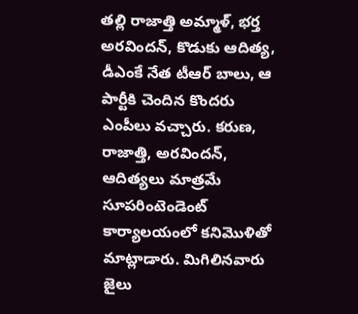తల్లి రాజాత్తి అమ్మాళ్, భర్త అరవిందన్, కొడుకు ఆదిత్య, డీఎంకే నేత టీఆర్ బాలు, ఆ పార్టీకి చెందిన కొందరు ఎంపీలు వచ్చారు. కరుణ, రాజాత్తి, అరవిందన్, ఆదిత్యలు మాత్రమే సూపరింటెండెంట్ కార్యాలయంలో కనిమొళితో మాట్లాడారు. మిగిలినవారు జైలు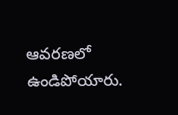ఆవరణలో ఉండిపోయారు.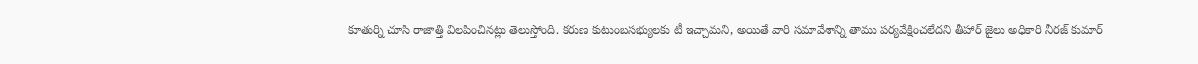కూతుర్ని చూసి రాజాత్తి విలపించినట్లు తెలుస్తోంది. కరుణ కుటుంబసభ్యులకు టీ ఇచ్చామని, అయితే వారి సమావేశాన్ని తాము పర్యవేక్షించలేదని తీహార్ జైలు అధికారి నీరజ్ కుమార్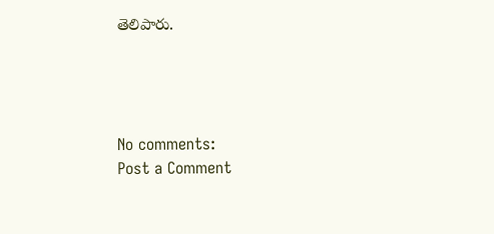తెలిపారు.




No comments:
Post a Comment